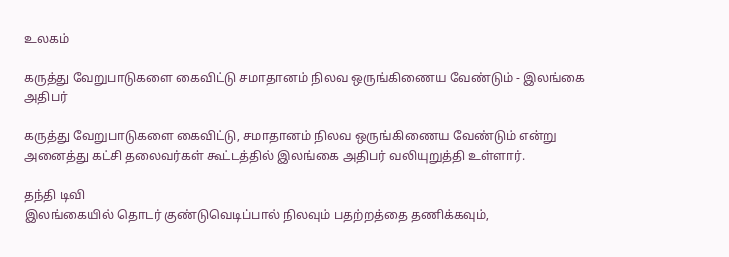உலகம்

கருத்து வேறுபாடுகளை கைவிட்டு சமாதானம் நிலவ ஒருங்கிணைய வேண்டும் - இலங்கை அதிபர்

கருத்து வேறுபாடுகளை கைவிட்டு, சமாதானம் நிலவ ஒருங்கிணைய வேண்டும் என்று அனைத்து கட்சி தலைவர்கள் கூட்டத்தில் இலங்கை அதிபர் வலியுறுத்தி உள்ளார்.

தந்தி டிவி
இலங்கையில் தொடர் குண்டுவெடிப்பால் நிலவும் பதற்றத்தை தணிக்கவும்,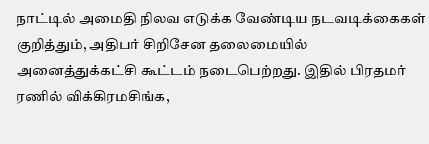நாட்டில் அமைதி நிலவ எடுக்க வேண்டிய நடவடிக்கைகள் குறித்தும், அதிபர் சிறிசேன தலைமையில் அனைத்துக்கட்சி கூட்டம் நடைபெற்றது. இதில் பிரதமர் ரணில் விக்கிரமசிங்க,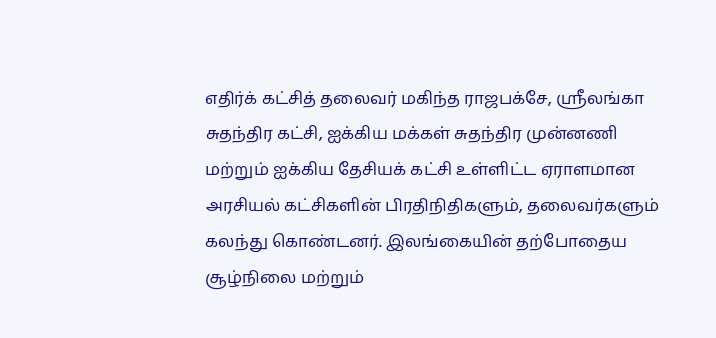எதிர்க் கட்சித் தலைவர் மகிந்த ராஜபக்சே, ஸ்ரீலங்கா சுதந்திர கட்சி, ஐக்கிய மக்கள் சுதந்திர முன்னணி மற்றும் ஐக்கிய தேசியக் கட்சி உள்ளிட்ட ஏராளமான அரசியல் கட்சிகளின் பிரதிநிதிகளும், தலைவர்களும் கலந்து கொண்டனர். இலங்கையின் தற்போதைய சூழ்நிலை மற்றும்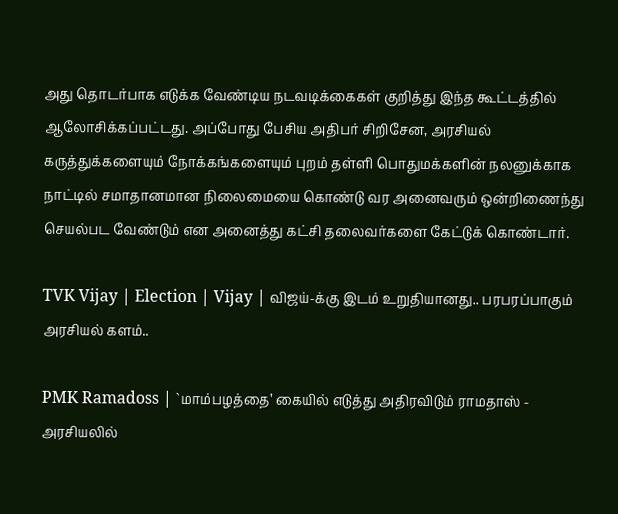அது தொடர்பாக எடுக்க வேண்டிய நடவடிக்கைகள் குறித்து இந்த கூட்டத்தில் ஆலோசிக்கப்பட்டது. அப்போது பேசிய அதிபர் சிறிசேன, அரசியல் கருத்துக்களையும் நோக்கங்களையும் புறம் தள்ளி பொதுமக்களின் நலனுக்காக நாட்டில் சமாதானமான நிலைமையை கொண்டு வர அனைவரும் ஒன்றிணைந்து செயல்பட வேண்டும் என அனைத்து கட்சி தலைவர்களை கேட்டுக் கொண்டார்.

TVK Vijay | Election | Vijay | விஜய்-க்கு இடம் உறுதியானது.. பரபரப்பாகும் அரசியல் களம்..

PMK Ramadoss | `மாம்பழத்தை’ கையில் எடுத்து அதிரவிடும் ராமதாஸ் - அரசியலில்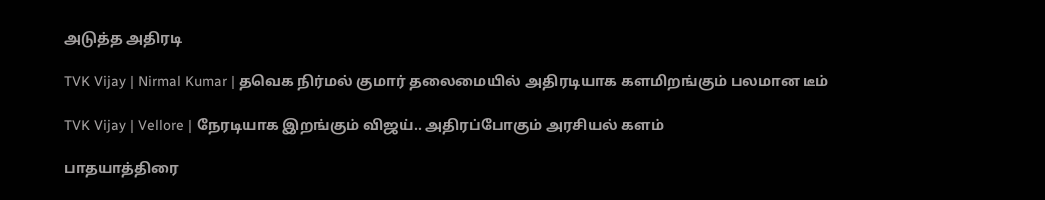அடுத்த அதிரடி

TVK Vijay | Nirmal Kumar | தவெக நிர்மல் குமார் தலைமையில் அதிரடியாக களமிறங்கும் பலமான டீம்

TVK Vijay | Vellore | நேரடியாக இறங்கும் விஜய்.. அதிரப்போகும் அரசியல் களம்

பாதயாத்திரை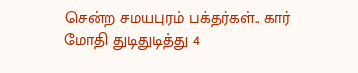சென்ற சமயபுரம் பக்தர்கள்.. கார் மோதி துடிதுடித்து 4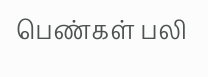பெண்கள் பலி